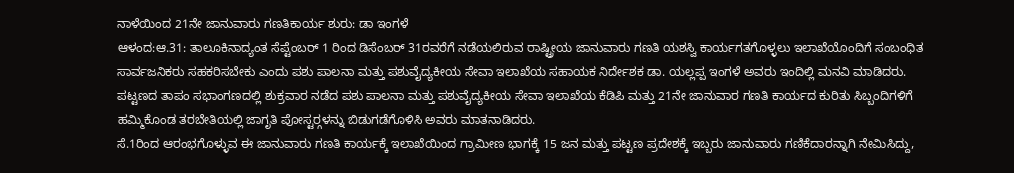ನಾಳೆಯಿಂದ 21ನೇ ಜಾನುವಾರು ಗಣತಿಕಾರ್ಯ ಶುರು: ಡಾ ಇಂಗಳೆ
ಆಳಂದ:ಆ.31: ತಾಲೂಕಿನಾದ್ಯಂತ ಸೆಪ್ಟೆಂಬರ್ 1 ರಿಂದ ಡಿಸೆಂಬರ್ 31ರವರೆಗೆ ನಡೆಯಲಿರುವ ರಾಷ್ಟ್ರೀಯ ಜಾನುವಾರು ಗಣತಿ ಯಶಸ್ವಿ ಕಾರ್ಯಗತಗೊಳ್ಳಲು ಇಲಾಖೆಯೊಂದಿಗೆ ಸಂಬಂಧಿತ ಸಾರ್ವಜನಿಕರು ಸಹಕರಿಸಬೇಕು ಎಂದು ಪಶು ಪಾಲನಾ ಮತ್ತು ಪಶುವೈದ್ಯಕೀಯ ಸೇವಾ ಇಲಾಖೆಯ ಸಹಾಯಕ ನಿರ್ದೇಶಕ ಡಾ. ಯಲ್ಲಪ್ಪ ಇಂಗಳೆ ಅವರು ಇಂದಿಲ್ಲಿ ಮನವಿ ಮಾಡಿದರು.
ಪಟ್ಟಣದ ತಾಪಂ ಸಭಾಂಗಣದಲ್ಲಿ ಶುಕ್ರವಾರ ನಡೆದ ಪಶು ಪಾಲನಾ ಮತ್ತು ಪಶುವೈದ್ಯಕೀಯ ಸೇವಾ ಇಲಾಖೆಯ ಕೆಡಿಪಿ ಮತ್ತು 21ನೇ ಜಾನುವಾರ ಗಣತಿ ಕಾರ್ಯದ ಕುರಿತು ಸಿಬ್ಬಂದಿಗಳಿಗೆ ಹಮ್ಮಿಕೊಂಡ ತರಬೇತಿಯಲ್ಲಿ ಜಾಗೃತಿ ಪೋಸ್ಟರ್‍ಗಳನ್ನು ಬಿಡುಗಡೆಗೊಳಿಸಿ ಅವರು ಮಾತನಾಡಿದರು.
ಸೆ.1ರಿಂದ ಆರಂಭಗೊಳ್ಳುವ ಈ ಜಾನುವಾರು ಗಣತಿ ಕಾರ್ಯಕ್ಕೆ ಇಲಾಖೆಯಿಂದ ಗ್ರಾಮೀಣ ಭಾಗಕ್ಕೆ 15 ಜನ ಮತ್ತು ಪಟ್ಟಣ ಪ್ರದೇಶಕ್ಕೆ ಇಬ್ಬರು ಜಾನುವಾರು ಗಣಿಕೆದಾರನ್ನಾಗಿ ನೇಮಿಸಿದ್ದು,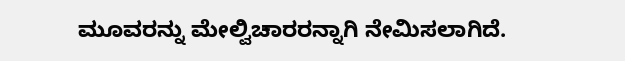ಮೂವರನ್ನು ಮೇಲ್ವಿಚಾರರನ್ನಾಗಿ ನೇಮಿಸಲಾಗಿದೆ.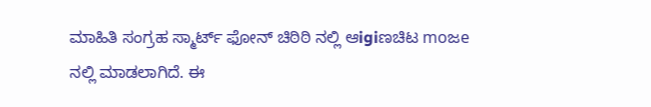ಮಾಹಿತಿ ಸಂಗ್ರಹ ಸ್ಮಾರ್ಟ್ ಫೋನ್ ಚಿಠಿಠಿ ನಲ್ಲಿ ಆigiಣಚಿಟ moಜe ನಲ್ಲಿ ಮಾಡಲಾಗಿದೆ. ಈ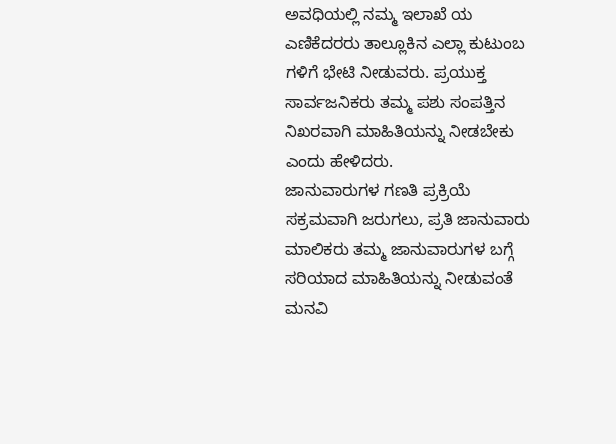ಅವಧಿಯಲ್ಲಿ ನಮ್ಮ ಇಲಾಖೆ ಯ ಎಣಿಕೆದರರು ತಾಲ್ಲೂಕಿನ ಎಲ್ಲಾ ಕುಟುಂಬ ಗಳಿಗೆ ಭೇಟಿ ನೀಡುವರು. ಪ್ರಯುಕ್ತ ಸಾರ್ವಜನಿಕರು ತಮ್ಮ ಪಶು ಸಂಪತ್ತಿನ ನಿಖರವಾಗಿ ಮಾಹಿತಿಯನ್ನು ನೀಡಬೇಕು ಎಂದು ಹೇಳಿದರು.
ಜಾನುವಾರುಗಳ ಗಣತಿ ಪ್ರಕ್ರಿಯೆ ಸಕ್ರಮವಾಗಿ ಜರುಗಲು, ಪ್ರತಿ ಜಾನುವಾರು ಮಾಲಿಕರು ತಮ್ಮ ಜಾನುವಾರುಗಳ ಬಗ್ಗೆ ಸರಿಯಾದ ಮಾಹಿತಿಯನ್ನು ನೀಡುವಂತೆ ಮನವಿ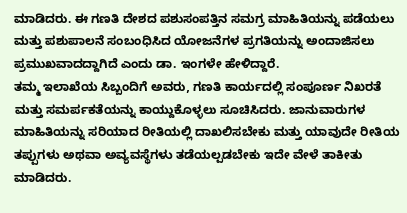ಮಾಡಿದರು. ಈ ಗಣತಿ ದೇಶದ ಪಶುಸಂಪತ್ತಿನ ಸಮಗ್ರ ಮಾಹಿತಿಯನ್ನು ಪಡೆಯಲು ಮತ್ತು ಪಶುಪಾಲನೆ ಸಂಬಂಧಿಸಿದ ಯೋಜನೆಗಳ ಪ್ರಗತಿಯನ್ನು ಅಂದಾಜಿಸಲು ಪ್ರಮುಖವಾದದ್ದಾಗಿದೆ ಎಂದು ಡಾ. ಇಂಗಳೇ ಹೇಳಿದ್ದಾರೆ.
ತಮ್ಮ ಇಲಾಖೆಯ ಸಿಬ್ಬಂದಿಗೆ ಅವರು, ಗಣತಿ ಕಾರ್ಯದಲ್ಲಿ ಸಂಪೂರ್ಣ ನಿಖರತೆ ಮತ್ತು ಸಮರ್ಪಕತೆಯನ್ನು ಕಾಯ್ದುಕೊಳ್ಳಲು ಸೂಚಿಸಿದರು. ಜಾನುವಾರುಗಳ ಮಾಹಿತಿಯನ್ನು ಸರಿಯಾದ ರೀತಿಯಲ್ಲಿ ದಾಖಲಿಸಬೇಕು ಮತ್ತು ಯಾವುದೇ ರೀತಿಯ ತಪ್ಪುಗಳು ಅಥವಾ ಅವ್ಯವಸ್ಥೆಗಳು ತಡೆಯಲ್ಪಡಬೇಕು ಇದೇ ವೇಳೆ ತಾಕೀತು ಮಾಡಿದರು.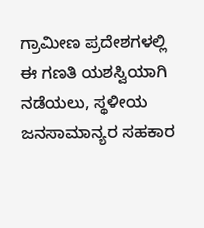ಗ್ರಾಮೀಣ ಪ್ರದೇಶಗಳಲ್ಲಿ ಈ ಗಣತಿ ಯಶಸ್ವಿಯಾಗಿ ನಡೆಯಲು, ಸ್ಥಳೀಯ ಜನಸಾಮಾನ್ಯರ ಸಹಕಾರ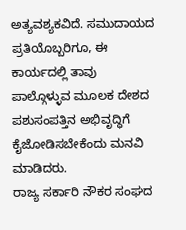ಅತ್ಯವಶ್ಯಕವಿದೆ. ಸಮುದಾಯದ ಪ್ರತಿಯೊಬ್ಬರಿಗೂ, ಈ ಕಾರ್ಯದಲ್ಲಿ ತಾವು ಪಾಲ್ಗೊಳ್ಳುವ ಮೂಲಕ ದೇಶದ ಪಶುಸಂಪತ್ತಿನ ಅಭಿವೃದ್ಧಿಗೆ ಕೈಜೋಡಿಸಬೇಕೆಂದು ಮನವಿ ಮಾಡಿದರು.
ರಾಜ್ಯ ಸರ್ಕಾರಿ ನೌಕರ ಸಂಘದ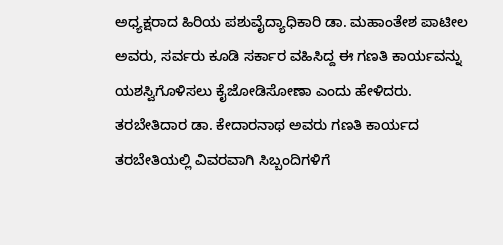ಅಧ್ಯಕ್ಷರಾದ ಹಿರಿಯ ಪಶುವೈದ್ಯಾಧಿಕಾರಿ ಡಾ. ಮಹಾಂತೇಶ ಪಾಟೀಲ ಅವರು, ಸರ್ವರು ಕೂಡಿ ಸರ್ಕಾರ ವಹಿಸಿದ್ದ ಈ ಗಣತಿ ಕಾರ್ಯವನ್ನು ಯಶಸ್ವಿಗೊಳಿಸಲು ಕೈಜೋಡಿಸೋಣಾ ಎಂದು ಹೇಳಿದರು.
ತರಬೇತಿದಾರ ಡಾ. ಕೇದಾರನಾಥ ಅವರು ಗಣತಿ ಕಾರ್ಯದ ತರಬೇತಿಯಲ್ಲಿ ವಿವರವಾಗಿ ಸಿಬ್ಬಂದಿಗಳಿಗೆ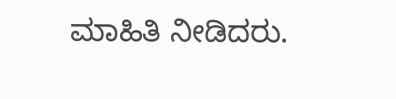ಮಾಹಿತಿ ನೀಡಿದರು.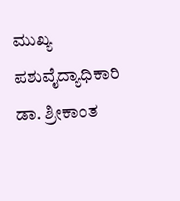ಮುಖ್ಯ ಪಶುವೈದ್ಯಾಧಿಕಾರಿ ಡಾ. ಶ್ರೀಕಾಂತ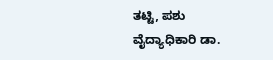ತಟ್ಟಿ, ಪಶು ವೈದ್ಯಾಧಿಕಾರಿ ಡಾ.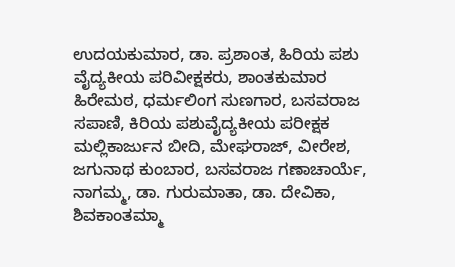ಉದಯಕುಮಾರ, ಡಾ. ಪ್ರಶಾಂತ, ಹಿರಿಯ ಪಶು ವೈದ್ಯಕೀಯ ಪರಿವೀಕ್ಷಕರು, ಶಾಂತಕುಮಾರ ಹಿರೇಮಠ, ಧರ್ಮಲಿಂಗ ಸುಣಗಾರ, ಬಸವರಾಜ ಸಪಾಣಿ, ಕಿರಿಯ ಪಶುವೈದ್ಯಕೀಯ ಪರೀಕ್ಷಕ ಮಲ್ಲಿಕಾರ್ಜುನ ಬೀದಿ, ಮೇಘರಾಜ್, ವೀರೇಶ, ಜಗುನಾಥ ಕುಂಬಾರ, ಬಸವರಾಜ ಗಣಾಚಾರ್ಯೆ, ನಾಗಮ್ಮ, ಡಾ. ಗುರುಮಾತಾ, ಡಾ. ದೇವಿಕಾ, ಶಿವಕಾಂತಮ್ಮಾ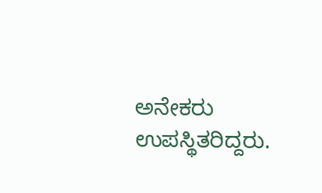ಅನೇಕರು ಉಪಸ್ಥಿತರಿದ್ದರು.